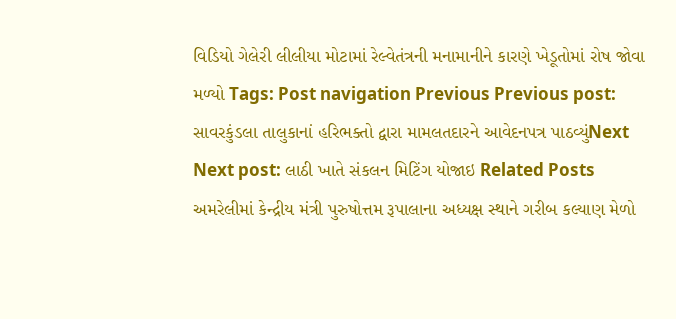વિડિયો ગેલેરી લીલીયા મોટામાં રેલ્વેતંત્રની મનામાનીને કારણે ખેડૂતોમાં રોષ જોવા મળ્યો Tags: Post navigation Previous Previous post: સાવરકુંડલા તાલુકાનાં હરિભક્તો દ્વારા મામલતદારને આવેદનપત્ર પાઠવ્યુંNext Next post: લાઠી ખાતે સંકલન મિટિંગ યોજાઇ Related Posts અમરેલીમાં કેન્દ્રીય મંત્રી પુરુષોત્તમ રૂપાલાના અધ્યક્ષ સ્થાને ગરીબ કલ્યાણ મેળો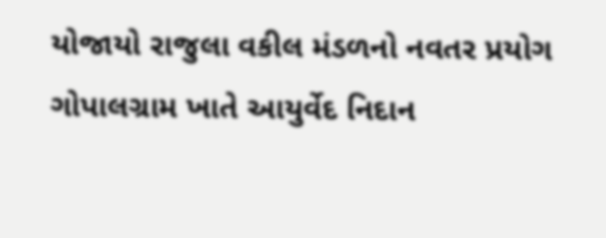યોજાયો રાજુલા વકીલ મંડળનો નવતર પ્રયોગ ગોપાલગ્રામ ખાતે આયુર્વેદ નિદાન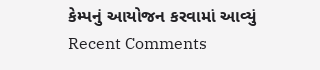કેમ્પનું આયોજન કરવામાં આવ્યું
Recent Comments